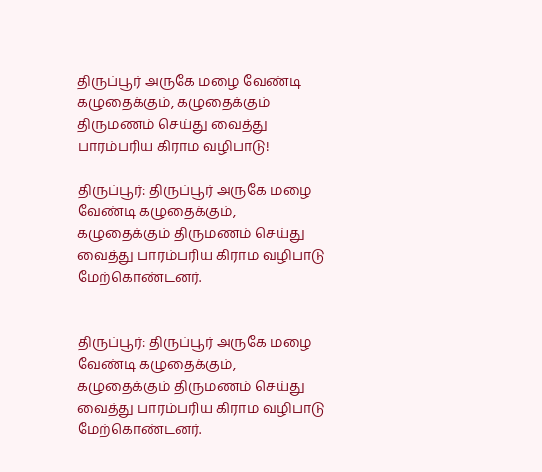திருப்பூர் அருகே மழை வேண்டி கழுதைக்கும், கழுதைக்கும் திருமணம் செய்து வைத்து பாரம்பரிய கிராம வழிபாடு!

திருப்பூர்: திருப்பூர் அருகே மழை வேண்டி கழுதைக்கும், கழுதைக்கும் திருமணம் செய்து வைத்து பாரம்பரிய கிராம வழிபாடு மேற்கொண்டனர்.


திருப்பூர்: திருப்பூர் அருகே மழை வேண்டி கழுதைக்கும், கழுதைக்கும் திருமணம் செய்து வைத்து பாரம்பரிய கிராம வழிபாடு மேற்கொண்டனர்.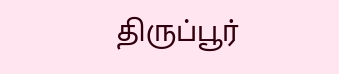திருப்பூர்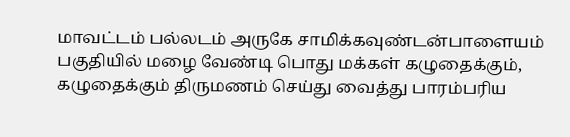மாவட்டம் பல்லடம் அருகே சாமிக்கவுண்டன்பாளையம் பகுதியில் மழை வேண்டி பொது மக்கள் கழுதைக்கும், கழுதைக்கும் திருமணம் செய்து வைத்து பாரம்பரிய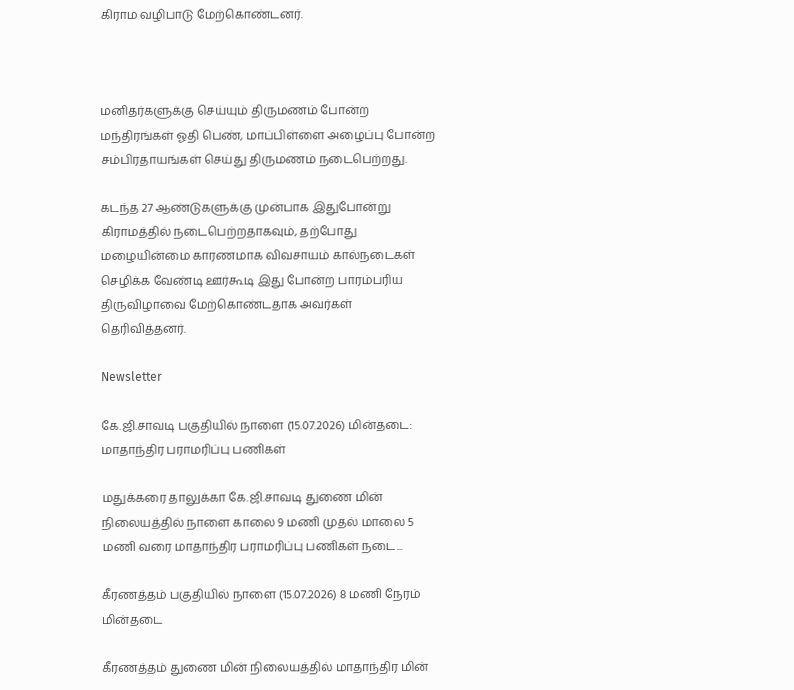கிராம வழிபாடு மேற்கொண்டனர்.



மனிதர்களுக்கு செய்யும் திருமணம் போன்ற மந்திரங்கள் ஓதி பெண், மாப்பிள்ளை அழைப்பு போன்ற சம்பிரதாயங்கள் செய்து திருமணம் நடைபெற்றது.

கடந்த 27 ஆண்டுகளுக்கு முன்பாக இதுபோன்று கிராமத்தில் நடைபெற்றதாகவும், தற்போது மழையின்மை காரணமாக விவசாயம் கால்நடைகள் செழிக்க வேண்டி ஊர்கூடி இது போன்ற பாரம்பரிய திருவிழாவை மேற்கொண்டதாக அவர்கள் தெரிவித்தனர்.

Newsletter

கே.ஜி.சாவடி பகுதியில் நாளை (15.07.2026) மின்தடை: மாதாந்திர பராமரிப்பு பணிகள்

மதுக்கரை தாலுக்கா கே.ஜி.சாவடி துணை மின் நிலையத்தில் நாளை காலை 9 மணி முதல் மாலை 5 மணி வரை மாதாந்திர பராமரிப்பு பணிகள் நடை...

கீரணத்தம் பகுதியில் நாளை (15.07.2026) 8 மணி நேரம் மின்தடை

கீரணத்தம் துணை மின் நிலையத்தில் மாதாந்திர மின்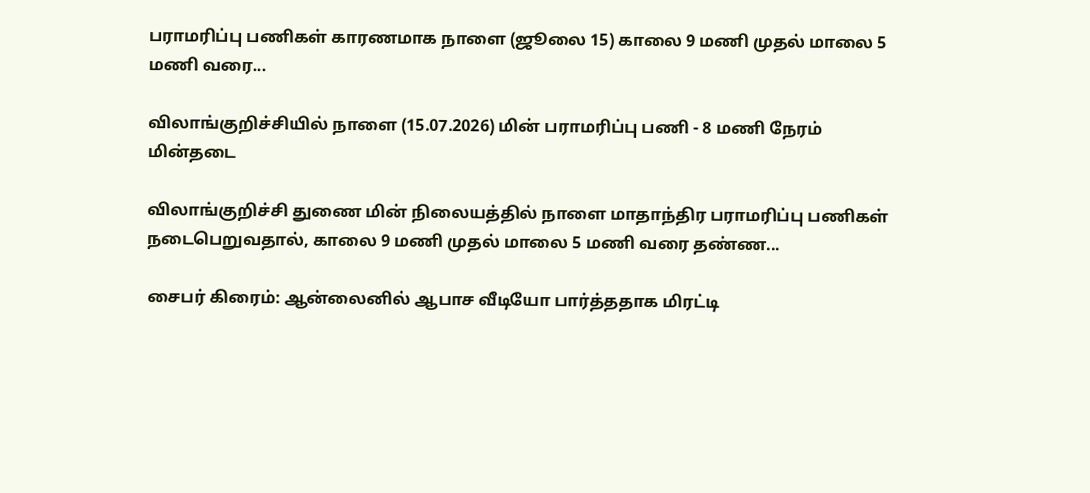பராமரிப்பு பணிகள் காரணமாக நாளை (ஜூலை 15) காலை 9 மணி முதல் மாலை 5 மணி வரை...

விலாங்குறிச்சியில் நாளை (15.07.2026) மின் பராமரிப்பு பணி - 8 மணி நேரம் மின்தடை

விலாங்குறிச்சி துணை மின் நிலையத்தில் நாளை மாதாந்திர பராமரிப்பு பணிகள் நடைபெறுவதால், காலை 9 மணி முதல் மாலை 5 மணி வரை தண்ண...

சைபர் கிரைம்: ஆன்லைனில் ஆபாச வீடியோ பார்த்ததாக மிரட்டி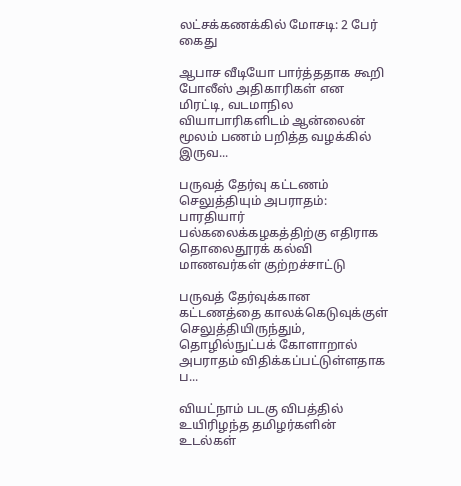லட்சக்கணக்கில் மோசடி: 2 பேர் கைது

ஆபாச வீடியோ பார்த்ததாக கூறி போலீஸ் அதிகாரிகள் என மிரட்டி, வடமாநில வியாபாரிகளிடம் ஆன்லைன் மூலம் பணம் பறித்த வழக்கில் இருவ...

பருவத் தேர்வு கட்டணம் செலுத்தியும் அபராதம்: பாரதியார் பல்கலைக்கழகத்திற்கு எதிராக தொலைதூரக் கல்வி மாணவர்கள் குற்றச்சாட்டு

பருவத் தேர்வுக்கான கட்டணத்தை காலக்கெடுவுக்குள் செலுத்தியிருந்தும், தொழில்நுட்பக் கோளாறால் அபராதம் விதிக்கப்பட்டுள்ளதாக ப...

வியட்நாம் படகு விபத்தில் உயிரிழந்த தமிழர்களின் உடல்கள்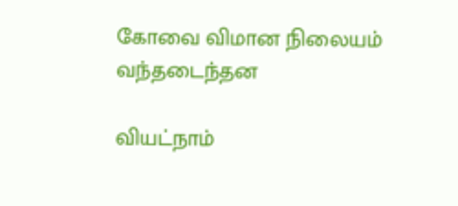கோவை விமான நிலையம் வந்தடைந்தன

வியட்நாம்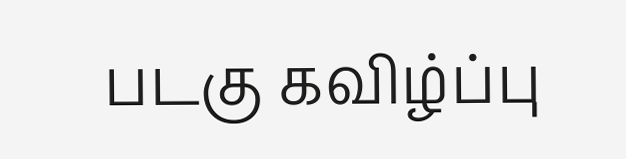படகு கவிழ்ப்பு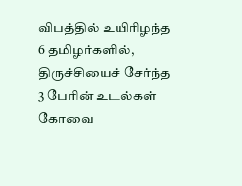விபத்தில் உயிரிழந்த 6 தமிழர்களில், திருச்சியைச் சேர்ந்த 3 பேரின் உடல்கள் கோவை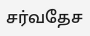சர்வதேச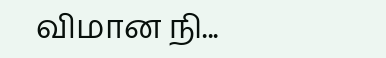விமான நி...